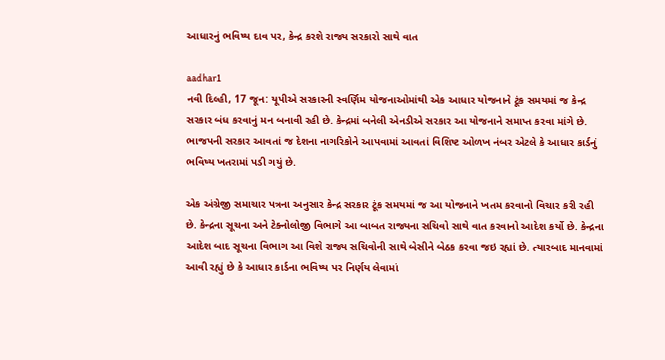આધારનું ભવિષ્ય દાવ પર, કેન્દ્ર કરશે રાજ્ય સરકારો સાથે વાત

aadhar1
નવી દિલ્હી, 17 જૂન: યૂપીએ સરકારની સ્વર્ણિમ યોજનાઓમાંથી એક આધાર યોજનાને ટૂંક સમયમાં જ કેન્દ્ર સરકાર બંધ કરવાનું મન બનાવી રહી છે. કેન્દ્રમાં બનેલી એનડીએ સરકાર આ યોજનાને સમાપ્ત કરવા માંગે છે. ભાજપની સરકાર આવતાં જ દેશના નાગરિકોને આપવામાં આવતાં વિશિષ્ટ ઓળખ નંબર એટલે કે આધાર કાર્ડનું ભવિષ્ય ખતરામાં પડી ગયું છે.

એક અંગ્રેજી સમાચાર પત્રના અનુસાર કેન્દ્ર સરકાર ટૂંક સમયમાં જ આ યોજનાને ખતમ કરવાનો વિચાર કરી રહી છે. કેન્દ્રના સૂચના અને ટેક્નોલોજી વિભાગે આ બાબત રાજ્યના સચિવો સાથે વાત કરવાનો આદેશ કર્યો છે. કેન્દ્રના આદેશ બાદ સૂચના વિભાગ આ વિશે રાજ્ય સચિવોની સાથે બેસીને બેઠક કરવા જઇ રહ્યાં છે. ત્યારબાદ માનવામાં આવી રહ્યું છે કે આધાર કાર્ડના ભવિષ્ય પર નિર્ણય લેવામાં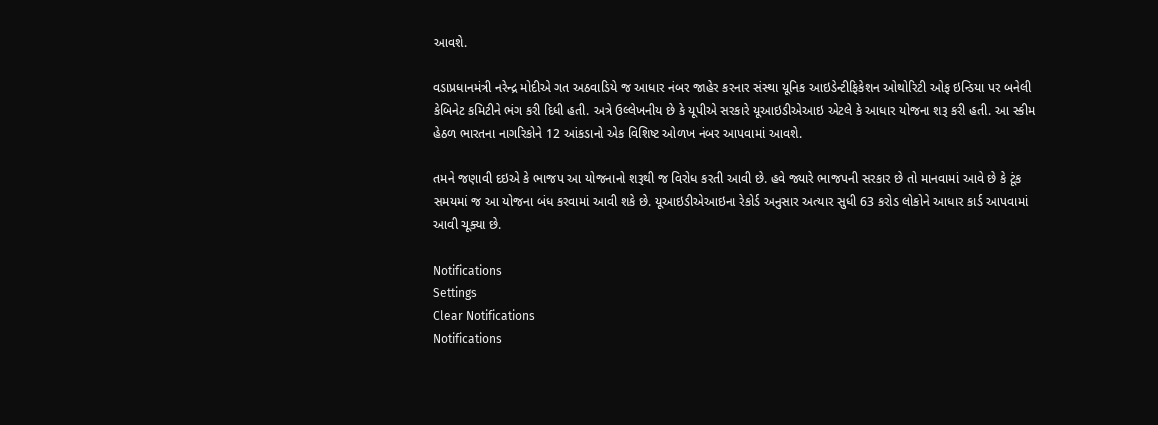આવશે.

વડાપ્રધાનમંત્રી નરેન્દ્ર મોદીએ ગત અઠવાડિયે જ આધાર નંબર જાહેર કરનાર સંસ્થા યૂનિક આઇડેન્ટીફિકેશન ઓથોરિટી ઓફ ઇન્ડિયા પર બનેલી કેબિનેટ કમિટીને ભંગ કરી દિધી હતી. અત્રે ઉલ્લેખનીય છે કે યૂપીએ સરકારે યૂઆઇડીએઆઇ એટલે કે આધાર યોજના શરૂ કરી હતી. આ સ્કીમ હેઠળ ભારતના નાગરિકોને 12 આંકડાનો એક વિશિષ્ટ ઓળખ નંબર આપવામાં આવશે.

તમને જણાવી દઇએ કે ભાજપ આ યોજનાનો શરૂથી જ વિરોધ કરતી આવી છે. હવે જ્યારે ભાજપની સરકાર છે તો માનવામાં આવે છે કે ટૂંક સમયમાં જ આ યોજના બંધ કરવામાં આવી શકે છે. યૂઆઇડીએઆઇના રેકોર્ડ અનુસાર અત્યાર સુધી 63 કરોડ લોકોને આધાર કાર્ડ આપવામાં આવી ચૂક્યા છે.

Notifications
Settings
Clear Notifications
Notifications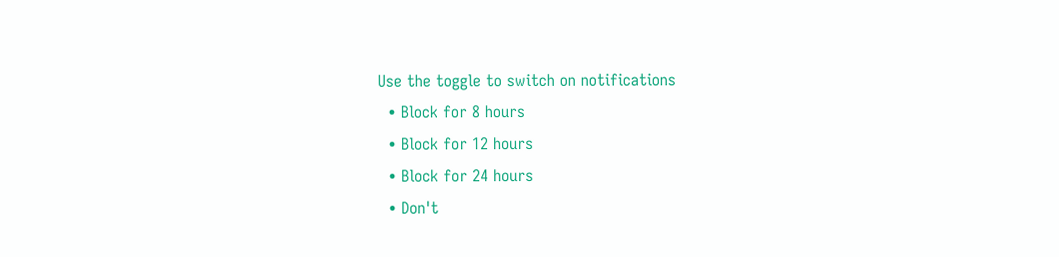Use the toggle to switch on notifications
  • Block for 8 hours
  • Block for 12 hours
  • Block for 24 hours
  • Don't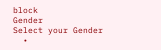block
Gender
Select your Gender
  •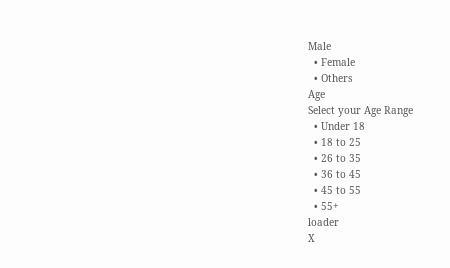Male
  • Female
  • Others
Age
Select your Age Range
  • Under 18
  • 18 to 25
  • 26 to 35
  • 36 to 45
  • 45 to 55
  • 55+
loader
X